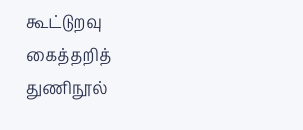கூட்டுறவு கைத்தறித் துணிநூல்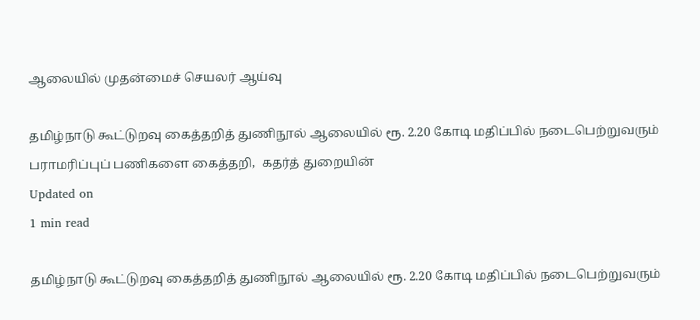ஆலையில் முதன்மைச் செயலர் ஆய்வு

தமிழ்நாடு கூட்டுறவு கைத்தறித் துணிநூல் ஆலையில் ரூ. 2.20 கோடி மதிப்பில் நடைபெற்றுவரும்  பராமரிப்புப் பணிகளை கைத்தறி,  கதர்த் துறையின்
Updated on
1 min read

தமிழ்நாடு கூட்டுறவு கைத்தறித் துணிநூல் ஆலையில் ரூ. 2.20 கோடி மதிப்பில் நடைபெற்றுவரும்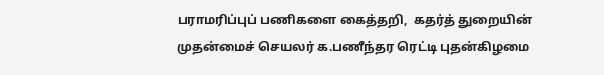பராமரிப்புப் பணிகளை கைத்தறி,  கதர்த் துறையின் முதன்மைச் செயலர் க.பணீந்தர ரெட்டி புதன்கிழமை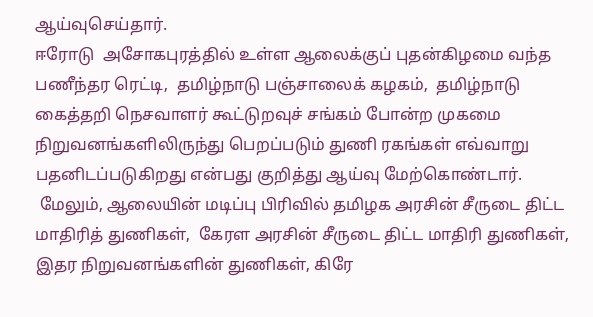ஆய்வுசெய்தார்.
ஈரோடு  அசோகபுரத்தில் உள்ள ஆலைக்குப் புதன்கிழமை வந்த பணீந்தர ரெட்டி,  தமிழ்நாடு பஞ்சாலைக் கழகம்,  தமிழ்நாடு கைத்தறி நெசவாளர் கூட்டுறவுச் சங்கம் போன்ற முகமை நிறுவனங்களிலிருந்து பெறப்படும் துணி ரகங்கள் எவ்வாறு பதனிடப்படுகிறது என்பது குறித்து ஆய்வு மேற்கொண்டார்.
 மேலும், ஆலையின் மடிப்பு பிரிவில் தமிழக அரசின் சீருடை திட்ட மாதிரித் துணிகள்,  கேரள அரசின் சீருடை திட்ட மாதிரி துணிகள்,  இதர நிறுவனங்களின் துணிகள், கிரே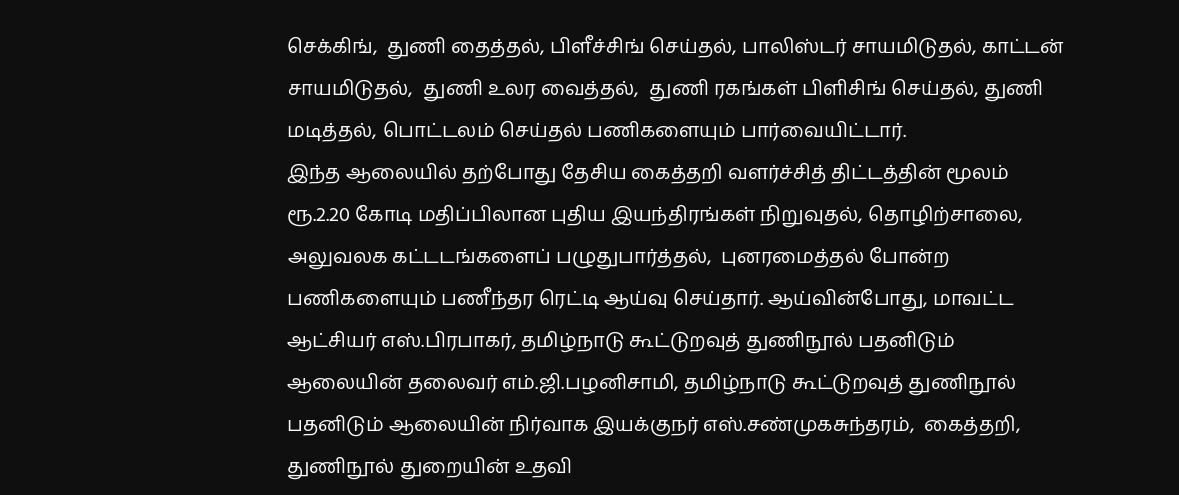செக்கிங்,  துணி தைத்தல், பிளீச்சிங் செய்தல், பாலிஸ்டர் சாயமிடுதல், காட்டன் சாயமிடுதல்,  துணி உலர வைத்தல்,  துணி ரகங்கள் பிளிசிங் செய்தல், துணி மடித்தல், பொட்டலம் செய்தல் பணிகளையும் பார்வையிட்டார்.
இந்த ஆலையில் தற்போது தேசிய கைத்தறி வளர்ச்சித் திட்டத்தின் மூலம் ரூ.2.20 கோடி மதிப்பிலான புதிய இயந்திரங்கள் நிறுவுதல், தொழிற்சாலை, அலுவலக கட்டடங்களைப் பழுதுபார்த்தல்,  புனரமைத்தல் போன்ற பணிகளையும் பணீந்தர ரெட்டி ஆய்வு செய்தார். ஆய்வின்போது, மாவட்ட ஆட்சியர் எஸ்.பிரபாகர், தமிழ்நாடு கூட்டுறவுத் துணிநூல் பதனிடும் ஆலையின் தலைவர் எம்.ஜி.பழனிசாமி, தமிழ்நாடு கூட்டுறவுத் துணிநூல் பதனிடும் ஆலையின் நிர்வாக இயக்குநர் எஸ்.சண்முகசுந்தரம்,  கைத்தறி, துணிநூல் துறையின் உதவி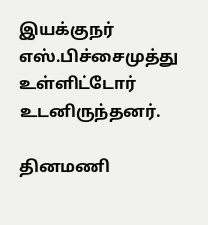இயக்குநர் எஸ்.பிச்சைமுத்து உள்ளிட்டோர் உடனிருந்தனர்.

தினமணி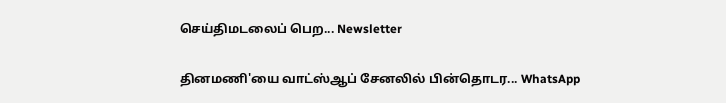செய்திமடலைப் பெற... Newsletter

தினமணி'யை வாட்ஸ்ஆப் சேனலில் பின்தொடர... WhatsApp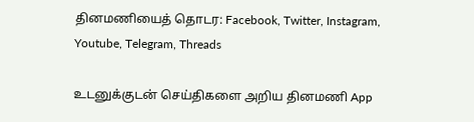தினமணியைத் தொடர: Facebook, Twitter, Instagram, Youtube, Telegram, Threads

உடனுக்குடன் செய்திகளை அறிய தினமணி App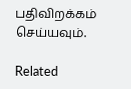பதிவிறக்கம் செய்யவும்.

Related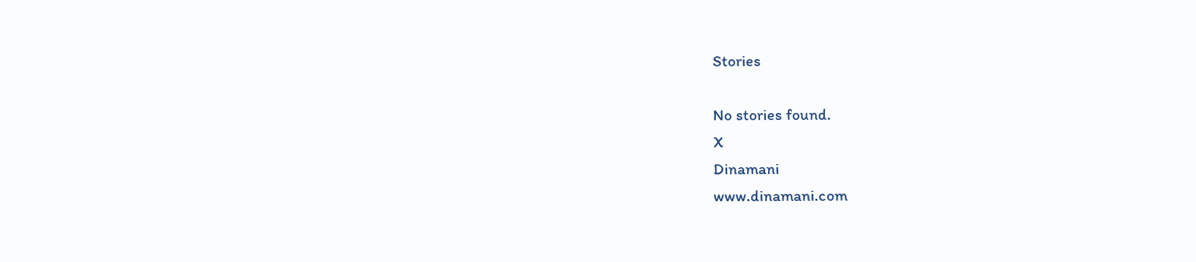Stories

No stories found.
X
Dinamani
www.dinamani.com